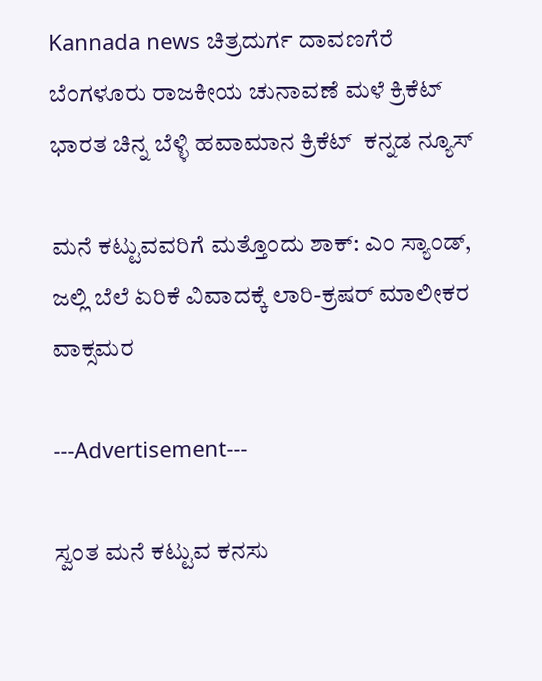Kannada news ಚಿತ್ರದುರ್ಗ ದಾವಣಗೆರೆ ಬೆಂಗಳೂರು ರಾಜಕೀಯ ಚುನಾವಣೆ ಮಳೆ ಕ್ರಿಕೆಟ್ ಭಾರತ ಚಿನ್ನ ಬೆಳ್ಳಿ ಹವಾಮಾನ ಕ್ರಿಕೆಟ್  ಕನ್ನಡ ನ್ಯೂಸ್

ಮನೆ ಕಟ್ಟುವವರಿಗೆ ಮತ್ತೊಂದು ಶಾಕ್: ಎಂ ಸ್ಯಾಂಡ್, ಜಲ್ಲಿ ಬೆಲೆ ಏರಿಕೆ ವಿವಾದಕ್ಕೆ ಲಾರಿ-ಕ್ರಷರ್ ಮಾಲೀಕರ ವಾಕ್ಸಮರ

---Advertisement---

ಸ್ವಂತ ಮನೆ ಕಟ್ಟುವ ಕನಸು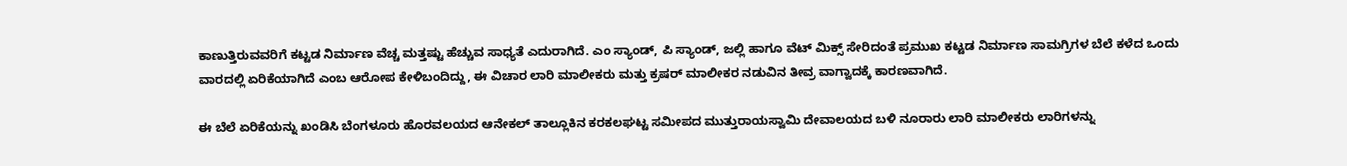ಕಾಣುತ್ತಿರುವವರಿಗೆ ಕಟ್ಟಡ ನಿರ್ಮಾಣ ವೆಚ್ಚ ಮತ್ತಷ್ಟು ಹೆಚ್ಚುವ ಸಾಧ್ಯತೆ ಎದುರಾಗಿದೆ. ಎಂ ಸ್ಯಾಂಡ್, ಪಿ ಸ್ಯಾಂಡ್, ಜಲ್ಲಿ ಹಾಗೂ ವೆಟ್ ಮಿಕ್ಸ್ ಸೇರಿದಂತೆ ಪ್ರಮುಖ ಕಟ್ಟಡ ನಿರ್ಮಾಣ ಸಾಮಗ್ರಿಗಳ ಬೆಲೆ ಕಳೆದ ಒಂದು ವಾರದಲ್ಲಿ ಏರಿಕೆಯಾಗಿದೆ ಎಂಬ ಆರೋಪ ಕೇಳಿಬಂದಿದ್ದು, ಈ ವಿಚಾರ ಲಾರಿ ಮಾಲೀಕರು ಮತ್ತು ಕ್ರಷರ್ ಮಾಲೀಕರ ನಡುವಿನ ತೀವ್ರ ವಾಗ್ವಾದಕ್ಕೆ ಕಾರಣವಾಗಿದೆ.

ಈ ಬೆಲೆ ಏರಿಕೆಯನ್ನು ಖಂಡಿಸಿ ಬೆಂಗಳೂರು ಹೊರವಲಯದ ಆನೇಕಲ್ ತಾಲ್ಲೂಕಿನ ಕರಕಲಘಟ್ಟ ಸಮೀಪದ ಮುತ್ತುರಾಯಸ್ವಾಮಿ ದೇವಾಲಯದ ಬಳಿ ನೂರಾರು ಲಾರಿ ಮಾಲೀಕರು ಲಾರಿಗಳನ್ನು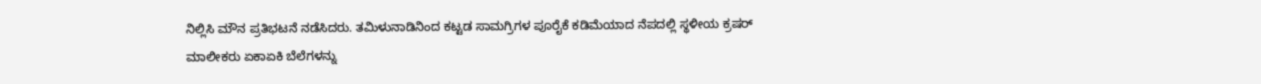ನಿಲ್ಲಿಸಿ ಮೌನ ಪ್ರತಿಭಟನೆ ನಡೆಸಿದರು. ತಮಿಳುನಾಡಿನಿಂದ ಕಟ್ಟಡ ಸಾಮಗ್ರಿಗಳ ಪೂರೈಕೆ ಕಡಿಮೆಯಾದ ನೆಪದಲ್ಲಿ ಸ್ಥಳೀಯ ಕ್ರಷರ್ ಮಾಲೀಕರು ಏಕಾಏಕಿ ಬೆಲೆಗಳನ್ನು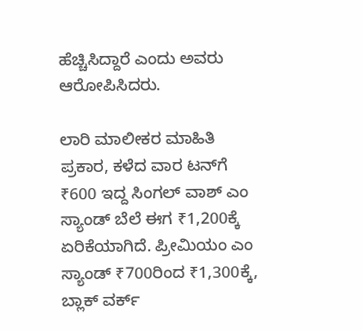ಹೆಚ್ಚಿಸಿದ್ದಾರೆ ಎಂದು ಅವರು ಆರೋಪಿಸಿದರು.

ಲಾರಿ ಮಾಲೀಕರ ಮಾಹಿತಿ ಪ್ರಕಾರ, ಕಳೆದ ವಾರ ಟನ್‌ಗೆ ₹600 ಇದ್ದ ಸಿಂಗಲ್ ವಾಶ್ ಎಂ ಸ್ಯಾಂಡ್ ಬೆಲೆ ಈಗ ₹1,200ಕ್ಕೆ ಏರಿಕೆಯಾಗಿದೆ. ಪ್ರೀಮಿಯಂ ಎಂ ಸ್ಯಾಂಡ್ ₹700ರಿಂದ ₹1,300ಕ್ಕೆ, ಬ್ಲಾಕ್ ವರ್ಕ್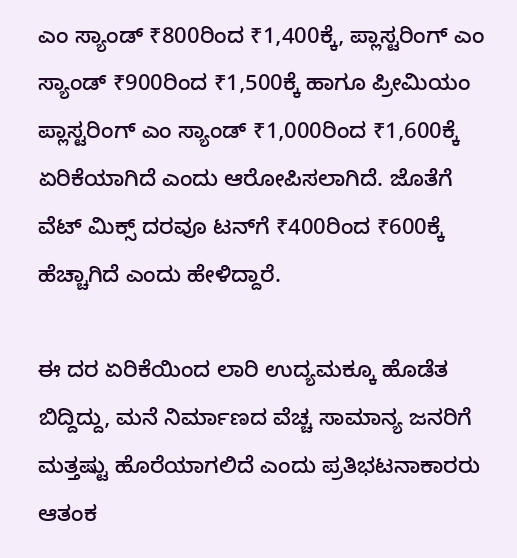ಎಂ ಸ್ಯಾಂಡ್ ₹800ರಿಂದ ₹1,400ಕ್ಕೆ, ಪ್ಲಾಸ್ಟರಿಂಗ್ ಎಂ ಸ್ಯಾಂಡ್ ₹900ರಿಂದ ₹1,500ಕ್ಕೆ ಹಾಗೂ ಪ್ರೀಮಿಯಂ ಪ್ಲಾಸ್ಟರಿಂಗ್ ಎಂ ಸ್ಯಾಂಡ್ ₹1,000ರಿಂದ ₹1,600ಕ್ಕೆ ಏರಿಕೆಯಾಗಿದೆ ಎಂದು ಆರೋಪಿಸಲಾಗಿದೆ. ಜೊತೆಗೆ ವೆಟ್ ಮಿಕ್ಸ್ ದರವೂ ಟನ್‌ಗೆ ₹400ರಿಂದ ₹600ಕ್ಕೆ ಹೆಚ್ಚಾಗಿದೆ ಎಂದು ಹೇಳಿದ್ದಾರೆ.

ಈ ದರ ಏರಿಕೆಯಿಂದ ಲಾರಿ ಉದ್ಯಮಕ್ಕೂ ಹೊಡೆತ ಬಿದ್ದಿದ್ದು, ಮನೆ ನಿರ್ಮಾಣದ ವೆಚ್ಚ ಸಾಮಾನ್ಯ ಜನರಿಗೆ ಮತ್ತಷ್ಟು ಹೊರೆಯಾಗಲಿದೆ ಎಂದು ಪ್ರತಿಭಟನಾಕಾರರು ಆತಂಕ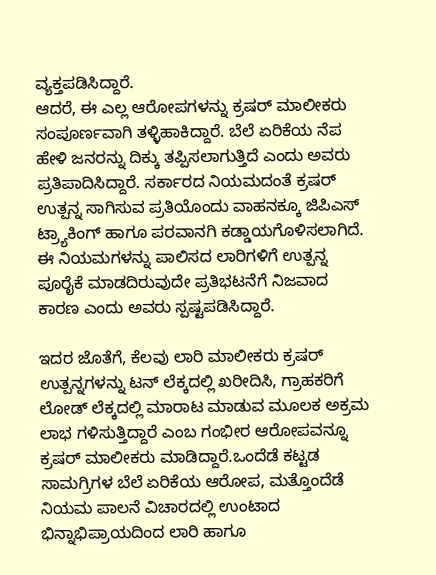ವ್ಯಕ್ತಪಡಿಸಿದ್ದಾರೆ.
ಆದರೆ, ಈ ಎಲ್ಲ ಆರೋಪಗಳನ್ನು ಕ್ರಷರ್ ಮಾಲೀಕರು ಸಂಪೂರ್ಣವಾಗಿ ತಳ್ಳಿಹಾಕಿದ್ದಾರೆ. ಬೆಲೆ ಏರಿಕೆಯ ನೆಪ ಹೇಳಿ ಜನರನ್ನು ದಿಕ್ಕು ತಪ್ಪಿಸಲಾಗುತ್ತಿದೆ ಎಂದು ಅವರು ಪ್ರತಿಪಾದಿಸಿದ್ದಾರೆ. ಸರ್ಕಾರದ ನಿಯಮದಂತೆ ಕ್ರಷರ್ ಉತ್ಪನ್ನ ಸಾಗಿಸುವ ಪ್ರತಿಯೊಂದು ವಾಹನಕ್ಕೂ ಜಿಪಿಎಸ್ ಟ್ರ್ಯಾಕಿಂಗ್ ಹಾಗೂ ಪರವಾನಗಿ ಕಡ್ಡಾಯಗೊಳಿಸಲಾಗಿದೆ. ಈ ನಿಯಮಗಳನ್ನು ಪಾಲಿಸದ ಲಾರಿಗಳಿಗೆ ಉತ್ಪನ್ನ ಪೂರೈಕೆ ಮಾಡದಿರುವುದೇ ಪ್ರತಿಭಟನೆಗೆ ನಿಜವಾದ ಕಾರಣ ಎಂದು ಅವರು ಸ್ಪಷ್ಟಪಡಿಸಿದ್ದಾರೆ.

ಇದರ ಜೊತೆಗೆ, ಕೆಲವು ಲಾರಿ ಮಾಲೀಕರು ಕ್ರಷರ್ ಉತ್ಪನ್ನಗಳನ್ನು ಟನ್ ಲೆಕ್ಕದಲ್ಲಿ ಖರೀದಿಸಿ, ಗ್ರಾಹಕರಿಗೆ ಲೋಡ್ ಲೆಕ್ಕದಲ್ಲಿ ಮಾರಾಟ ಮಾಡುವ ಮೂಲಕ ಅಕ್ರಮ ಲಾಭ ಗಳಿಸುತ್ತಿದ್ದಾರೆ ಎಂಬ ಗಂಭೀರ ಆರೋಪವನ್ನೂ ಕ್ರಷರ್ ಮಾಲೀಕರು ಮಾಡಿದ್ದಾರೆ.ಒಂದೆಡೆ ಕಟ್ಟಡ ಸಾಮಗ್ರಿಗಳ ಬೆಲೆ ಏರಿಕೆಯ ಆರೋಪ, ಮತ್ತೊಂದೆಡೆ ನಿಯಮ ಪಾಲನೆ ವಿಚಾರದಲ್ಲಿ ಉಂಟಾದ ಭಿನ್ನಾಭಿಪ್ರಾಯದಿಂದ ಲಾರಿ ಹಾಗೂ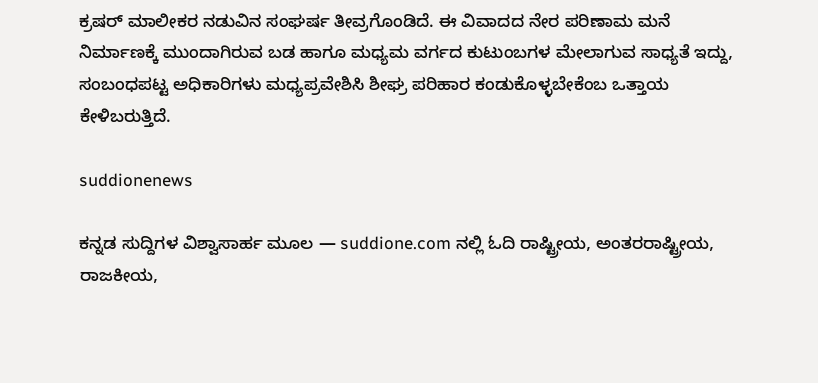ಕ್ರಷರ್ ಮಾಲೀಕರ ನಡುವಿನ ಸಂಘರ್ಷ ತೀವ್ರಗೊಂಡಿದೆ. ಈ ವಿವಾದದ ನೇರ ಪರಿಣಾಮ ಮನೆ ನಿರ್ಮಾಣಕ್ಕೆ ಮುಂದಾಗಿರುವ ಬಡ ಹಾಗೂ ಮಧ್ಯಮ ವರ್ಗದ ಕುಟುಂಬಗಳ ಮೇಲಾಗುವ ಸಾಧ್ಯತೆ ಇದ್ದು, ಸಂಬಂಧಪಟ್ಟ ಅಧಿಕಾರಿಗಳು ಮಧ್ಯಪ್ರವೇಶಿಸಿ ಶೀಘ್ರ ಪರಿಹಾರ ಕಂಡುಕೊಳ್ಳಬೇಕೆಂಬ ಒತ್ತಾಯ ಕೇಳಿಬರುತ್ತಿದೆ.

suddionenews

ಕನ್ನಡ ಸುದ್ದಿಗಳ ವಿಶ್ವಾಸಾರ್ಹ ಮೂಲ — suddione.com ನಲ್ಲಿ ಓದಿ ರಾಷ್ಟ್ರೀಯ, ಅಂತರರಾಷ್ಟ್ರೀಯ, ರಾಜಕೀಯ,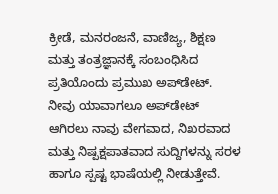ಕ್ರೀಡೆ, ಮನರಂಜನೆ, ವಾಣಿಜ್ಯ, ಶಿಕ್ಷಣ ಮತ್ತು ತಂತ್ರಜ್ಞಾನಕ್ಕೆ ಸಂಬಂಧಿಸಿದ ಪ್ರತಿಯೊಂದು ಪ್ರಮುಖ ಅಪ್‌ಡೇಟ್. ನೀವು ಯಾವಾಗಲೂ ಅಪ್‌ಡೇಟ್ ಆಗಿರಲು ನಾವು ವೇಗವಾದ, ನಿಖರವಾದ ಮತ್ತು ನಿಷ್ಪಕ್ಷಪಾತವಾದ ಸುದ್ದಿಗಳನ್ನು ಸರಳ ಹಾಗೂ ಸ್ಪಷ್ಟ ಭಾಷೆಯಲ್ಲಿ ನೀಡುತ್ತೇವೆ.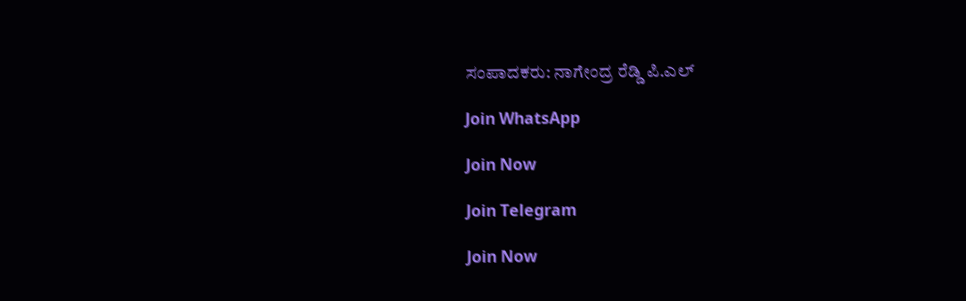ಸಂಪಾದಕರು: ನಾಗೇಂದ್ರ ರೆಡ್ಡಿ ಪಿ.ಎಲ್

Join WhatsApp

Join Now

Join Telegram

Join Now